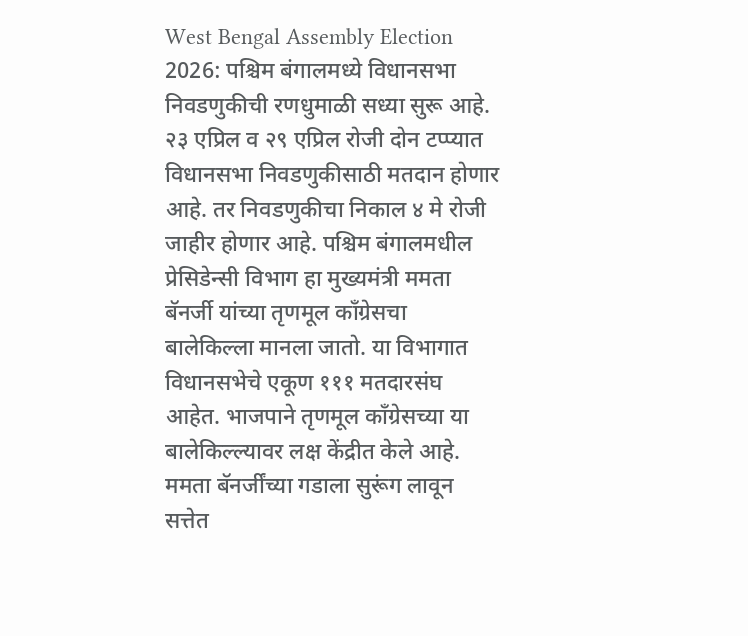West Bengal Assembly Election 2026: पश्चिम बंगालमध्ये विधानसभा निवडणुकीची रणधुमाळी सध्या सुरू आहे. २३ एप्रिल व २९ एप्रिल रोजी दोन टप्प्यात विधानसभा निवडणुकीसाठी मतदान होणार आहे. तर निवडणुकीचा निकाल ४ मे रोजी जाहीर होणार आहे. पश्चिम बंगालमधील प्रेसिडेन्सी विभाग हा मुख्यमंत्री ममता बॅनर्जी यांच्या तृणमूल काँग्रेसचा बालेकिल्ला मानला जातो. या विभागात विधानसभेचे एकूण १११ मतदारसंघ आहेत. भाजपाने तृणमूल काँग्रेसच्या या बालेकिल्ल्यावर लक्ष केंद्रीत केले आहे. ममता बॅनर्जींच्या गडाला सुरूंग लावून सत्तेत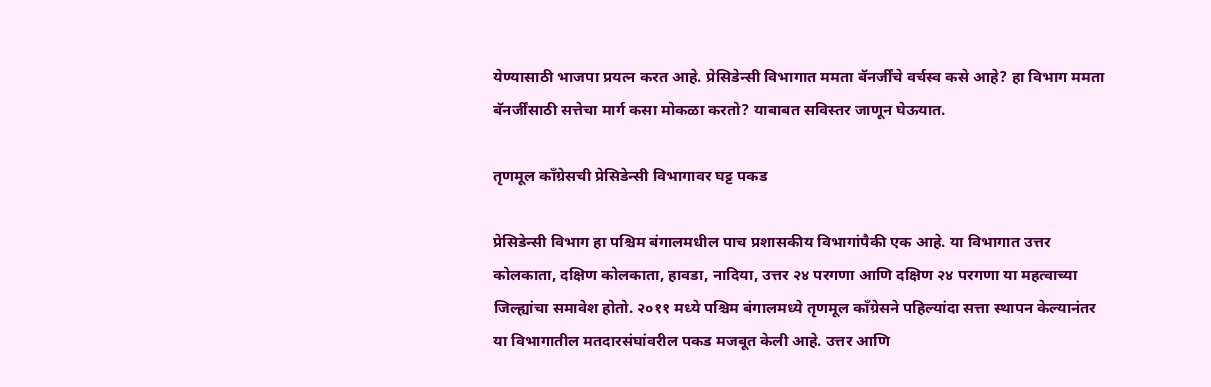येण्यासाठी भाजपा प्रयत्न करत आहे. प्रेसिडेन्सी विभागात ममता बॅनर्जींचे वर्चस्व कसे आहे? हा विभाग ममता बॅनर्जींसाठी सत्तेचा मार्ग कसा मोकळा करतो? याबाबत सविस्तर जाणून घेऊयात.

तृणमूल काँग्रेसची प्रेसिडेन्सी विभागावर घट्ट पकड

प्रेसिडेन्सी विभाग हा पश्चिम बंगालमधील पाच प्रशासकीय विभागांपैकी एक आहे. या विभागात उत्तर कोलकाता, दक्षिण कोलकाता, हावडा, नादिया, उत्तर २४ परगणा आणि दक्षिण २४ परगणा या महत्वाच्या जिल्ह्यांचा समावेश होतो. २०११ मध्ये पश्चिम बंगालमध्ये तृणमूल काँग्रेसने पहिल्यांदा सत्ता स्थापन केल्यानंतर या विभागातील मतदारसंघांवरील पकड मजबूत केली आहे. उत्तर आणि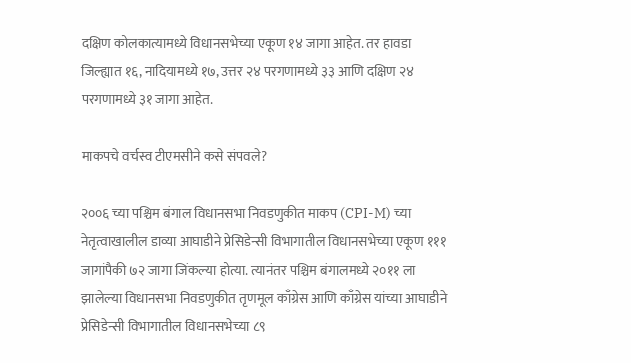दक्षिण कोलकात्यामध्ये विधानसभेच्या एकूण १४ जागा आहेत. तर हावडा जिल्ह्यात १६, नादियामध्ये १७, उत्तर २४ परगणामध्ये ३३ आणि दक्षिण २४ परगणामध्ये ३१ जागा आहेत.

माकपचे वर्चस्व टीएमसीने कसे संपवले?

२००६ च्या पश्चिम बंगाल विधानसभा निवडणुकीत माकप (CPI-M) च्या नेतृत्वाखालील डाव्या आघाडीने प्रेसिडेन्सी विभागातील विधानसभेच्या एकूण १११ जागांपैकी ७२ जागा जिंकल्या होत्या. त्यानंतर पश्चिम बंगालमध्ये २०११ ला झालेल्या विधानसभा निवडणुकीत तृणमूल काँग्रेस आणि काँग्रेस यांच्या आघाडीने प्रेसिडेन्सी विभागातील विधानसभेच्या ८९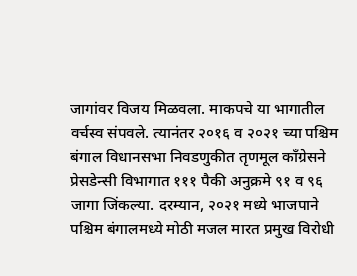जागांवर विजय मिळवला. माकपचे या भागातील वर्चस्व संपवले. त्यानंतर २०१६ व २०२१ च्या पश्चिम बंगाल विधानसभा निवडणुकीत तृणमूल काँग्रेसने प्रेसडेन्सी विभागात १११ पैकी अनुक्रमे ९१ व ९६ जागा जिंकल्या. दरम्यान, २०२१ मध्ये भाजपाने पश्चिम बंगालमध्ये मोठी मजल मारत प्रमुख विरोधी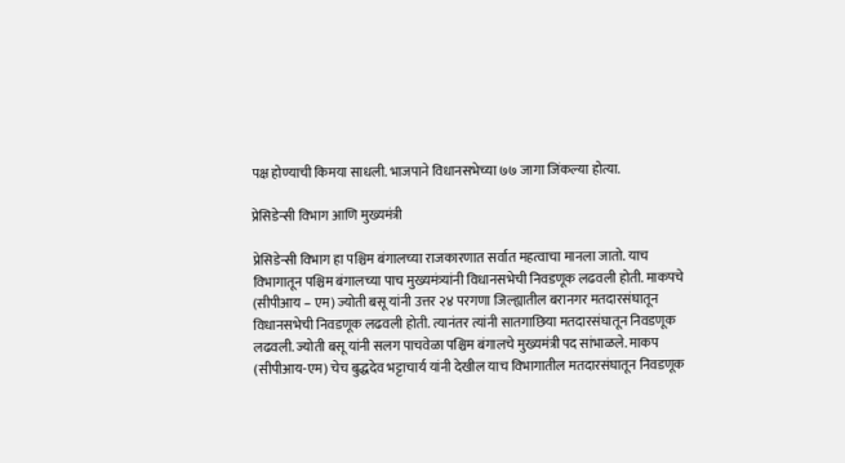पक्ष होण्याची किमया साधली. भाजपाने विधानसभेच्या ७७ जागा जिंकल्या होत्या.

प्रेसिडेन्सी विभाग आणि मुख्यमंत्री

प्रेसिडेन्सी विभाग हा पश्चिम बंगालच्या राजकारणात सर्वात महत्वाचा मानला जातो. याच विभागातून पश्चिम बंगालच्या पाच मुख्यमंत्र्यांनी विधानसभेची निवडणूक लढवली होती. माकपचे (सीपीआय – एम) ज्योती बसू यांनी उत्तर २४ परगणा जिल्ह्यातील बरानगर मतदारसंघातून विधानसभेची निवडणूक लढवली होती. त्यानंतर त्यांनी सातगाछिया मतदारसंघातून निवडणूक लढवली. ज्योती बसू यांनी सलग पाचवेळा पश्चिम बंगालचे मुख्यमंत्री पद सांभाळले. माकप (सीपीआय-एम) चेच बुद्धदेव भट्टाचार्य यांनी देखील याच विभागातील मतदारसंघातून निवडणूक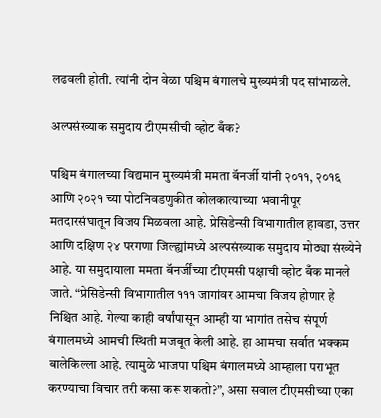लढवली होती. त्यांनी दोन वेळा पश्चिम बंगालचे मुख्यमंत्री पद सांभाळले.

अल्पसंख्याक समुदाय टीएमसीची व्होट बँक?

पश्चिम बंगालच्या विद्यमान मुख्यमंत्री ममता बॅनर्जी यांनी २०११, २०१६ आणि २०२१ च्या पोटनिवडणुकीत कोलकात्याच्या भवानीपूर मतदारसंघातून विजय मिळवला आहे. प्रेसिडेन्सी विभागातील हावडा, उत्तर आणि दक्षिण २४ परगणा जिल्ह्यांमध्ये अल्पसंख्याक समुदाय मोठ्या संख्येने आहे. या समुदायाला ममता बॅनर्जींच्या टीएमसी पक्षाची व्होट बँक मानले जाते. “प्रेसिडेन्सी विभागातील १११ जागांवर आमचा विजय होणार हे निश्चित आहे. गेल्या काही वर्षांपासून आम्ही या भागांत तसेच संपूर्ण बंगालमध्ये आमची स्थिती मजबूत केली आहे. हा आमचा सर्वात भक्कम बालेकिल्ला आहे. त्यामुळे भाजपा पश्चिम बंगालमध्ये आम्हाला पराभूत करण्याचा विचार तरी कसा करू शकतो?”, असा सवाल टीएमसीच्या एका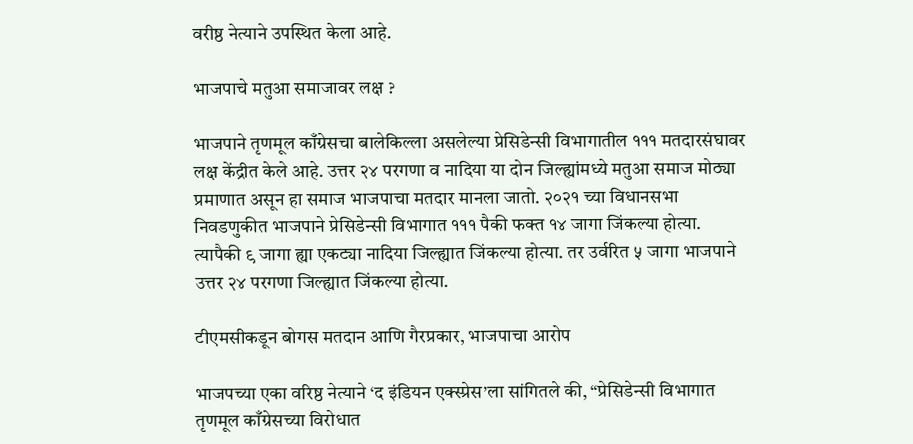वरीष्ठ नेत्याने उपस्थित केला आहे.

भाजपाचे मतुआ समाजावर लक्ष ?

भाजपाने तृणमूल काँग्रेसचा बालेकिल्ला असलेल्या प्रेसिडेन्सी विभागातील १११ मतदारसंघावर लक्ष केंद्रीत केले आहे. उत्तर २४ परगणा व नादिया या दोन जिल्ह्यांमध्ये मतुआ समाज मोठ्या प्रमाणात असून हा समाज भाजपाचा मतदार मानला जातो. २०२१ च्या विधानसभा निवडणुकीत भाजपाने प्रेसिडेन्सी विभागात १११ पैकी फक्त १४ जागा जिंकल्या होत्या. त्यापैकी ९ जागा ह्या एकट्या नादिया जिल्ह्यात जिंकल्या होत्या. तर उर्वरित ५ जागा भाजपाने उत्तर २४ परगणा जिल्ह्यात जिंकल्या होत्या.

टीएमसीकडून बोगस मतदान आणि गैरप्रकार, भाजपाचा आरोप

भाजपच्या एका वरिष्ठ नेत्याने ‘द इंडियन एक्स्प्रेस’ला सांगितले की, “प्रेसिडेन्सी विभागात तृणमूल काँग्रेसच्या विरोधात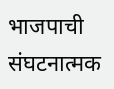भाजपाची संघटनात्मक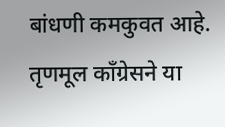बांधणी कमकुवत आहे. तृणमूल काँग्रेसने या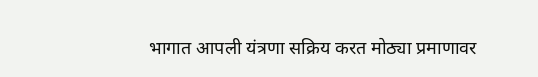भागात आपली यंत्रणा सक्रिय करत मोठ्या प्रमाणावर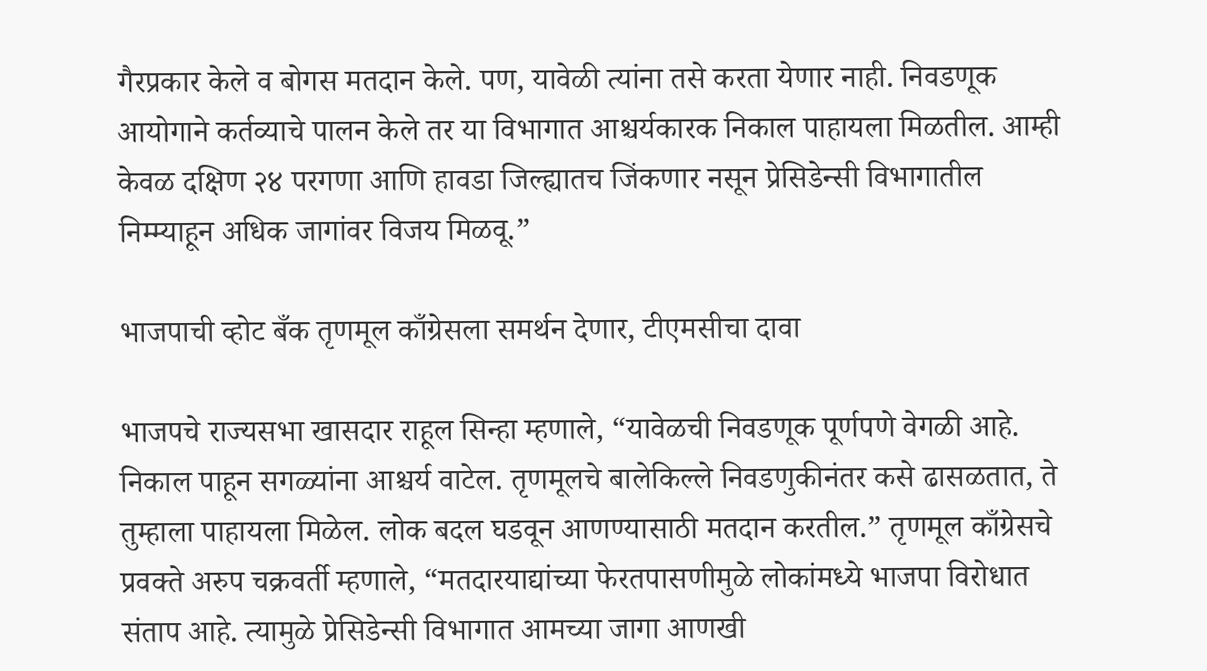गैरप्रकार केले व बोगस मतदान केले. पण, यावेळी त्यांना तसे करता येणार नाही. निवडणूक आयोगाने कर्तव्याचे पालन केले तर या विभागात आश्चर्यकारक निकाल पाहायला मिळतील. आम्ही केवळ दक्षिण २४ परगणा आणि हावडा जिल्ह्यातच जिंकणार नसून प्रेसिडेन्सी विभागातील निम्म्याहून अधिक जागांवर विजय मिळवू.”

भाजपाची व्होट बँक तृणमूल काँग्रेसला समर्थन देणार, टीएमसीचा दावा

भाजपचे राज्यसभा खासदार राहूल सिन्हा म्हणाले, “यावेळची निवडणूक पूर्णपणे वेगळी आहे. निकाल पाहून सगळ्यांना आश्चर्य वाटेल. तृणमूलचे बालेकिल्ले निवडणुकीनंतर कसे ढासळतात, ते तुम्हाला पाहायला मिळेल. लोक बदल घडवून आणण्यासाठी मतदान करतील.” तृणमूल काँग्रेसचे प्रवक्ते अरुप चक्रवर्ती म्हणाले, “मतदारयाद्यांच्या फेरतपासणीमुळे लोकांमध्ये भाजपा विरोधात संताप आहे. त्यामुळे प्रेसिडेन्सी विभागात आमच्या जागा आणखी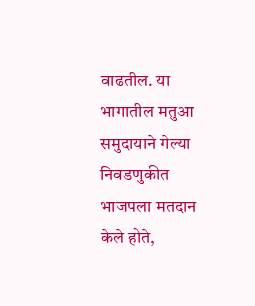वाढतील. या भागातील मतुआ समुदायाने गेल्या निवडणुकीत भाजपला मतदान केले होते,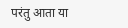परंतु आता या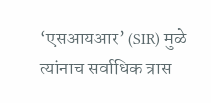‘एसआयआर’ (SIR) मुळे त्यांनाच सर्वाधिक त्रास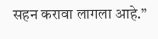सहन करावा लागला आहे.”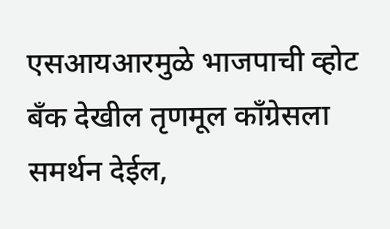एसआयआरमुळे भाजपाची व्होट बँक देखील तृणमूल काँग्रेसला समर्थन देईल,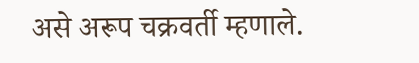असे अरूप चक्रवर्ती म्हणाले.